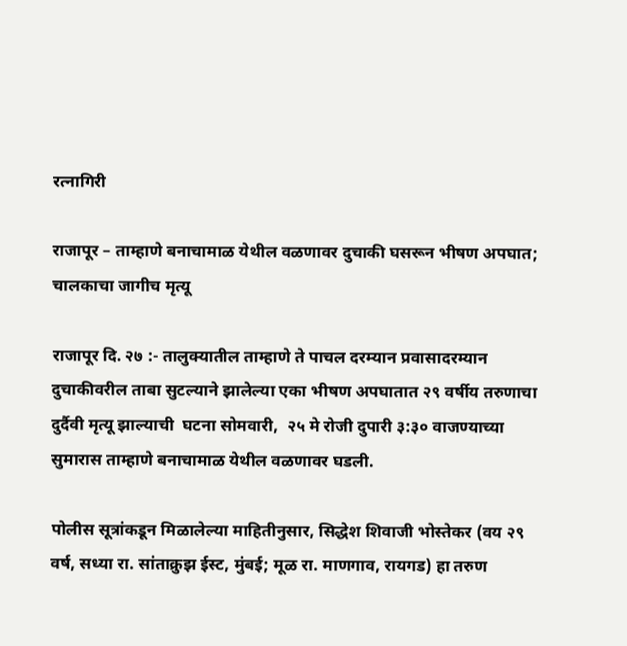रत्नागिरी

राजापूर – ताम्हाणे बनाचामाळ येथील वळणावर दुचाकी घसरून भीषण अपघात; चालकाचा जागीच मृत्यू

राजापूर दि. २७ :- तालुक्यातील ताम्हाणे ते पाचल दरम्यान प्रवासादरम्यान दुचाकीवरील ताबा सुटल्याने झालेल्या एका भीषण अपघातात २९ वर्षीय तरुणाचा दुर्दैवी मृत्यू झाल्याची  घटना सोमवारी,  २५ मे रोजी दुपारी ३:३० वाजण्याच्या सुमारास ताम्हाणे बनाचामाळ येथील वळणावर घडली.

पोलीस सूत्रांकडून मिळालेल्या माहितीनुसार, सिद्धेश शिवाजी भोस्तेकर (वय २९ वर्ष, सध्या रा. सांताक्रुझ ईस्ट, मुंबई; मूळ रा. माणगाव, रायगड) हा तरुण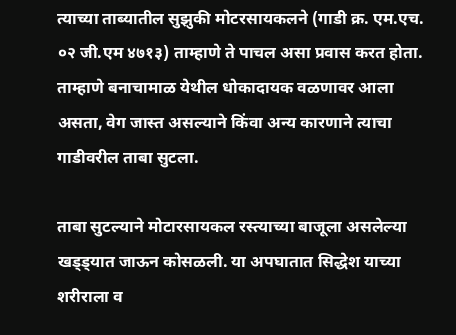त्याच्या ताब्यातील सुझुकी मोटरसायकलने (गाडी क्र. एम.एच. ०२ जी.एम ४७१३) ताम्हाणे ते पाचल असा प्रवास करत होता. ताम्हाणे बनाचामाळ येथील धोकादायक वळणावर आला असता, वेग जास्त असल्याने किंवा अन्य कारणाने त्याचा गाडीवरील ताबा सुटला.

ताबा सुटल्याने मोटारसायकल रस्त्याच्या बाजूला असलेल्या खड्ड्यात जाऊन कोसळली. या अपघातात सिद्धेश याच्या शरीराला व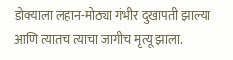डोक्याला लहान-मोठ्या गंभीर दुखापती झाल्या आणि त्यातच त्याचा जागीच मृत्यू झाला.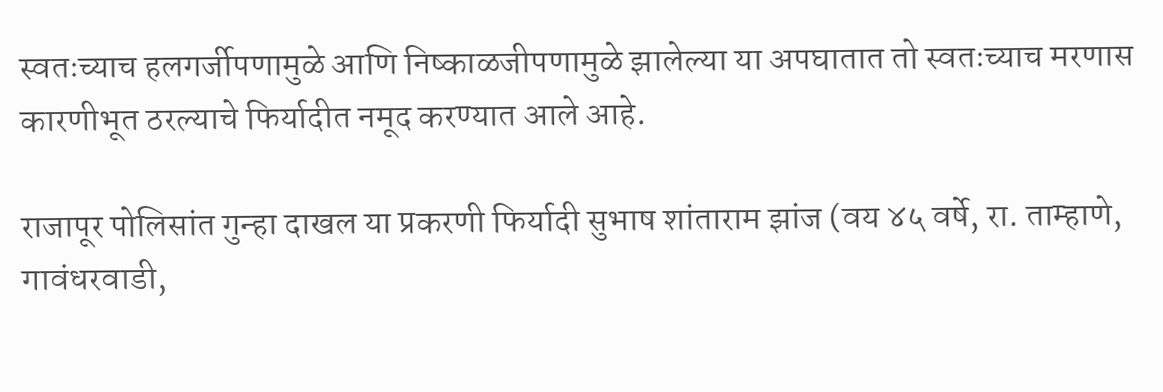स्वतःच्याच हलगर्जीपणामुळे आणि निष्काळजीपणामुळे झालेल्या या अपघातात तो स्वतःच्याच मरणास कारणीभूत ठरल्याचे फिर्यादीत नमूद करण्यात आले आहे.

राजापूर पोलिसांत गुन्हा दाखल या प्रकरणी फिर्यादी सुभाष शांताराम झांज (वय ४५ वर्षे, रा. ताम्हाणे, गावंधरवाडी,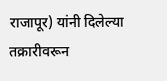राजापूर) यांनी दिलेल्या तक्रारीवरून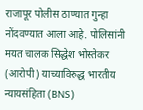राजापूर पोलीस ठाण्यात गुन्हा नोंदवण्यात आला आहे. पोलिसांनी मयत चालक सिद्धेश भोस्तेकर (आरोपी) याच्याविरुद्ध भारतीय न्यायसंहिता (BNS)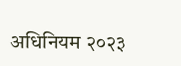अधिनियम २०२३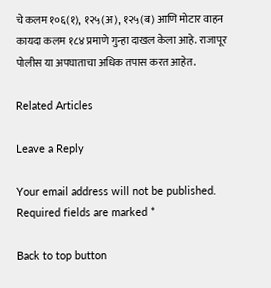चे कलम १०६(१), १२५(अ), १२५(ब) आणि मोटार वाहन कायदा कलम १८४ प्रमाणे गुन्हा दाखल केला आहे. राजापूर पोलीस या अपघाताचा अधिक तपास करत आहेत.

Related Articles

Leave a Reply

Your email address will not be published. Required fields are marked *

Back to top button